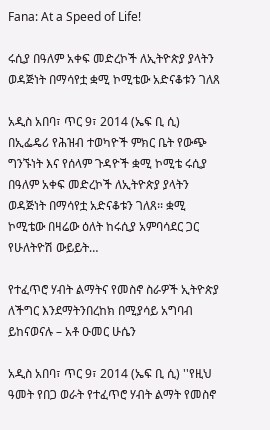Fana: At a Speed of Life!

ሩሲያ በዓለም አቀፍ መድረኮች ለኢትዮጵያ ያላትን ወዳጅነት በማሳየቷ ቋሚ ኮሚቴው አድናቆቱን ገለጸ

አዲስ አበባ፣ ጥር 9፣ 2014 (ኤፍ ቢ ሲ) በኢፌዴሪ የሕዝብ ተወካዮች ምክር ቤት የውጭ ግንኙነት እና የሰላም ጉዳዮች ቋሚ ኮሚቴ ሩሲያ በዓለም አቀፍ መድረኮች ለኢትዮጵያ ያላትን ወዳጅነት በማሳየቷ አድናቆቱን ገለጸ፡፡ ቋሚ ኮሚቴው በዛሬው ዕለት ከሩሲያ አምባሳደር ጋር የሁለትዮሽ ውይይት…

የተፈጥሮ ሃብት ልማትና የመስኖ ስራዎች ኢትዮጵያ ለችግር እንደማትንበረከክ በሚያሳይ አግባብ ይከናወናሉ – አቶ ዑመር ሁሴን

አዲስ አበባ፣ ጥር 9፣ 2014 (ኤፍ ቢ ሲ) ''የዚህ ዓመት የበጋ ወራት የተፈጥሮ ሃብት ልማት የመስኖ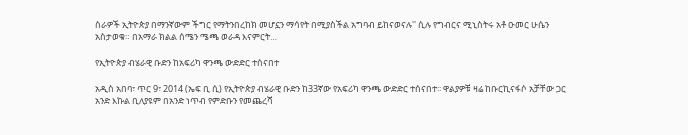ስራዎች ኢትዮጵያ በማንኛውም ችግር የማትንበረከክ መሆኗን ማሳየት በሚያስችል አግባብ ይከናወናሉ'' ሲሉ የግብርና ሚኒስትሩ አቶ ዑመር ሁሴን አስታወቁ። በአማራ ክልል ሰሜን ሜጫ ወራዳ እናምርት…

የኢትዮጵያ ብሄራዊ ቡድን ከአፍሪካ ዋንጫ ውድድር ተሰናበተ

አዲስ አበባ፣ ጥር 9፣ 2014 (ኤፍ ቢ ሲ) የኢትዮጵያ ብሄራዊ ቡድን ከ33ኛው የአፍሪካ ዋንጫ ውድድር ተሰናበተ፡፡ ዋልያዎቹ ዛሬ ከቡርኪናፋሶ አቻቸው ጋር አንድ እኩል ቢለያዩም በአንድ ነጥብ የምድቡን የመጨረሻ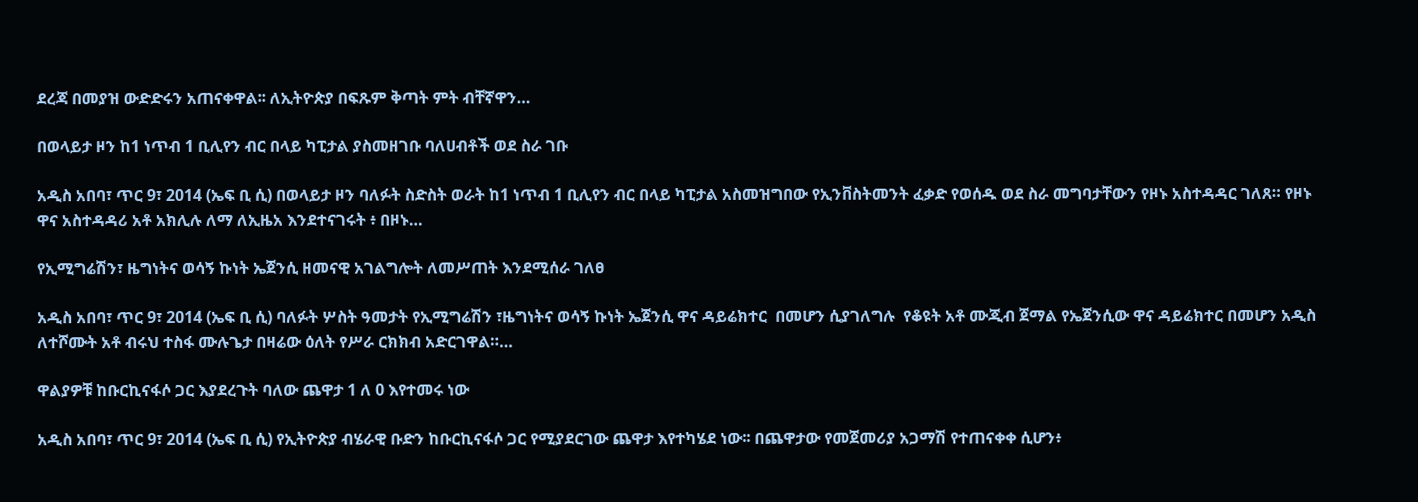ደረጃ በመያዝ ውድድሩን አጠናቀዋል፡፡ ለኢትዮጵያ በፍጹም ቅጣት ምት ብቸኛዋን…

በወላይታ ዞን ከ1 ነጥብ 1 ቢሊየን ብር በላይ ካፒታል ያስመዘገቡ ባለሀብቶች ወደ ስራ ገቡ

አዲስ አበባ፣ ጥር 9፣ 2014 (ኤፍ ቢ ሲ) በወላይታ ዞን ባለፉት ስድስት ወራት ከ1 ነጥብ 1 ቢሊየን ብር በላይ ካፒታል አስመዝግበው የኢንቨስትመንት ፈቃድ የወሰዱ ወደ ስራ መግባታቸውን የዞኑ አስተዳዳር ገለጸ። የዞኑ ዋና አስተዳዳሪ አቶ አክሊሉ ለማ ለኢዜአ እንደተናገሩት ፥ በዞኑ…

የኢሚግሬሽን፣ ዜግነትና ወሳኝ ኩነት ኤጀንሲ ዘመናዊ አገልግሎት ለመሥጠት እንደሚሰራ ገለፀ

አዲስ አበባ፣ ጥር 9፣ 2014 (ኤፍ ቢ ሲ) ባለፉት ሦስት ዓመታት የኢሚግሬሽን ፣ዜግነትና ወሳኝ ኩነት ኤጀንሲ ዋና ዳይሬክተር  በመሆን ሲያገለግሉ  የቆዩት አቶ ሙጂብ ጀማል የኤጀንሲው ዋና ዳይሬክተር በመሆን አዲስ ለተሾሙት አቶ ብሩህ ተስፋ ሙሉጌታ በዛሬው ዕለት የሥራ ርክክብ አድርገዋል።…

ዋልያዎቹ ከቡርኪናፋሶ ጋር እያደረጉት ባለው ጨዋታ 1 ለ 0 እየተመሩ ነው

አዲስ አበባ፣ ጥር 9፣ 2014 (ኤፍ ቢ ሲ) የኢትዮጵያ ብሄራዊ ቡድን ከቡርኪናፋሶ ጋር የሚያደርገው ጨዋታ እየተካሄደ ነው፡፡ በጨዋታው የመጀመሪያ አጋማሽ የተጠናቀቀ ሲሆን፥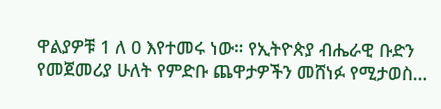ዋልያዎቹ 1 ለ 0 እየተመሩ ነው። የኢትዮጵያ ብሔራዊ ቡድን የመጀመሪያ ሁለት የምድቡ ጨዋታዎችን መሸነፉ የሚታወስ…